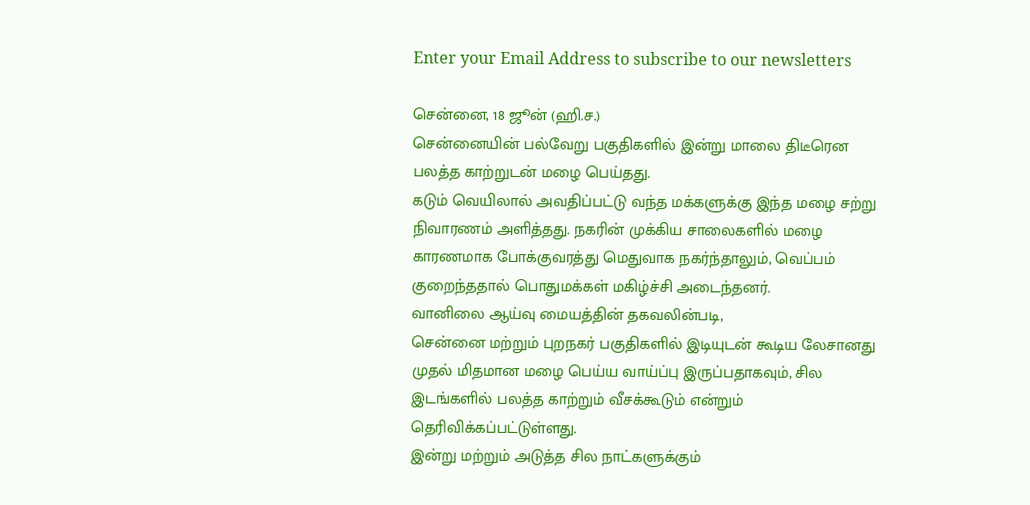Enter your Email Address to subscribe to our newsletters

சென்னை, 18 ஜூன் (ஹி.ச.)
சென்னையின் பல்வேறு பகுதிகளில் இன்று மாலை திடீரென பலத்த காற்றுடன் மழை பெய்தது.
கடும் வெயிலால் அவதிப்பட்டு வந்த மக்களுக்கு இந்த மழை சற்று நிவாரணம் அளித்தது. நகரின் முக்கிய சாலைகளில் மழை காரணமாக போக்குவரத்து மெதுவாக நகர்ந்தாலும், வெப்பம் குறைந்ததால் பொதுமக்கள் மகிழ்ச்சி அடைந்தனர்.
வானிலை ஆய்வு மையத்தின் தகவலின்படி,
சென்னை மற்றும் புறநகர் பகுதிகளில் இடியுடன் கூடிய லேசானது முதல் மிதமான மழை பெய்ய வாய்ப்பு இருப்பதாகவும், சில இடங்களில் பலத்த காற்றும் வீசக்கூடும் என்றும் தெரிவிக்கப்பட்டுள்ளது.
இன்று மற்றும் அடுத்த சில நாட்களுக்கும்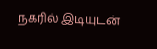நகரில் இடியுடன்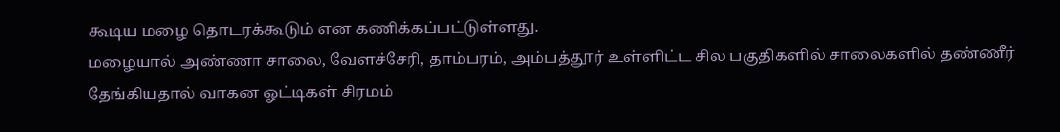கூடிய மழை தொடரக்கூடும் என கணிக்கப்பட்டுள்ளது.
மழையால் அண்ணா சாலை, வேளச்சேரி, தாம்பரம், அம்பத்தூர் உள்ளிட்ட சில பகுதிகளில் சாலைகளில் தண்ணீர் தேங்கியதால் வாகன ஓட்டிகள் சிரமம்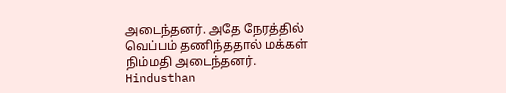அடைந்தனர். அதே நேரத்தில் வெப்பம் தணிந்ததால் மக்கள் நிம்மதி அடைந்தனர்.
Hindusthan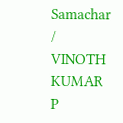Samachar / VINOTH KUMAR P